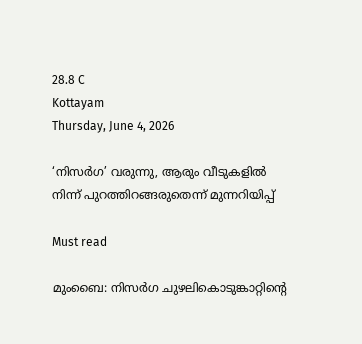28.8 C
Kottayam
Thursday, June 4, 2026

‘നിസര്‍ഗ’ വരുന്നു, ആരും വീടുകളില്‍ നിന്ന് പുറത്തിറങ്ങരുതെന്ന് മുന്നറിയിപ്പ്

Must read

മുംബൈ: നിസര്‍ഗ ചുഴലികൊടുങ്കാറ്റിന്റെ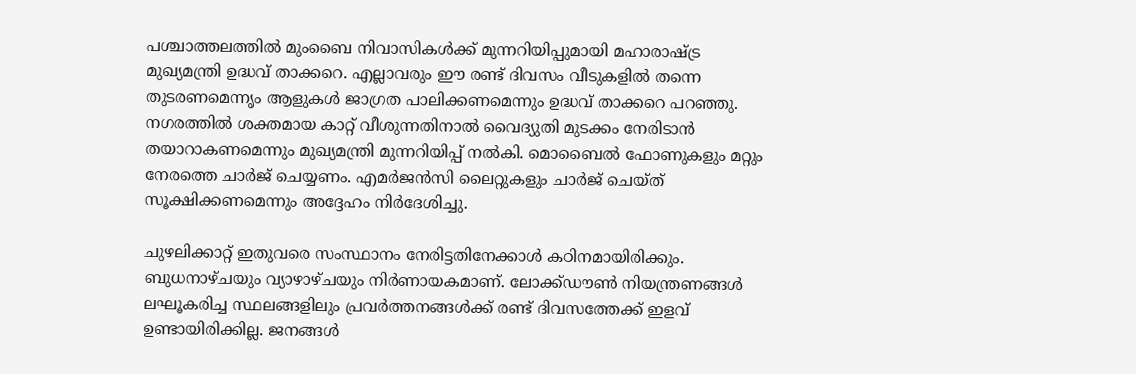പശ്ചാത്തലത്തില്‍ മുംബൈ നിവാസികള്‍ക്ക് മുന്നറിയിപ്പുമായി മഹാരാഷ്ട്ര മുഖ്യമന്ത്രി ഉദ്ധവ് താക്കറെ. എല്ലാവരും ഈ രണ്ട് ദിവസം വീടുകളില്‍ തന്നെ തുടരണമെന്നൃം ആളുകള്‍ ജാഗ്രത പാലിക്കണമെന്നും ഉദ്ധവ് താക്കറെ പറഞ്ഞു. നഗരത്തില്‍ ശക്തമായ കാറ്റ് വീശുന്നതിനാല്‍ വൈദ്യുതി മുടക്കം നേരിടാന്‍ തയാറാകണമെന്നും മുഖ്യമന്ത്രി മുന്നറിയിപ്പ് നല്‍കി. മൊബൈല്‍ ഫോണുകളും മറ്റും നേരത്തെ ചാര്‍ജ് ചെയ്യണം. എമര്‍ജന്‍സി ലൈറ്റുകളും ചാര്‍ജ് ചെയ്ത് സൂക്ഷിക്കണമെന്നും അദ്ദേഹം നിര്‍ദേശിച്ചു.

ചുഴലിക്കാറ്റ് ഇതുവരെ സംസ്ഥാനം നേരിട്ടതിനേക്കാള്‍ കഠിനമായിരിക്കും. ബുധനാഴ്ചയും വ്യാഴാഴ്ചയും നിര്‍ണായകമാണ്. ലോക്ക്ഡൗണ്‍ നിയന്ത്രണങ്ങള്‍ ലഘൂകരിച്ച സ്ഥലങ്ങളിലും പ്രവര്‍ത്തനങ്ങള്‍ക്ക് രണ്ട് ദിവസത്തേക്ക് ഇളവ് ഉണ്ടായിരിക്കില്ല. ജനങ്ങള്‍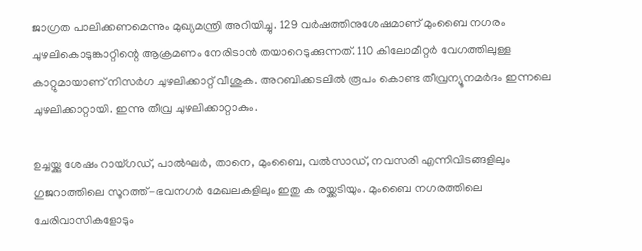ജാഗ്രത പാലിക്കണമെന്നും മുഖ്യമന്ത്രി അറിയിച്ചു. 129 വര്‍ഷത്തിനുശേഷമാണ് മുംബൈ നഗരം ചുഴലികൊടുങ്കാറ്റിന്റെ ആക്രമണം നേരിടാന്‍ തയാറെടുക്കുന്നത്. 110 കിലോമീറ്റര്‍ വേഗത്തിലുള്ള കാറ്റുമായാണ് നിസര്‍ഗ ചുഴലിക്കാറ്റ് വീശുക. അറബിക്കടലില്‍ രൂപം കൊണ്ട തീവ്രന്യൂനമര്‍ദം ഇന്നലെ ചുഴലിക്കാറ്റായി. ഇന്നു തീവ്ര ചുഴലിക്കാറ്റാകും.

ഉച്ചയ്ക്കു ശേഷം റായ്ഗഡ്, പാല്‍ഘര്‍, താനെ, മുംബൈ, വല്‍സാഡ്, നവസരി എന്നിവിടങ്ങളിലും ഗുജറാത്തിലെ സൂറത്ത്-ഭവനഗര്‍ മേഖലകളിലും ഇതു ക രയ്ക്കടിയും. മുംബൈ നഗരത്തിലെ ചേരിവാസികളോടും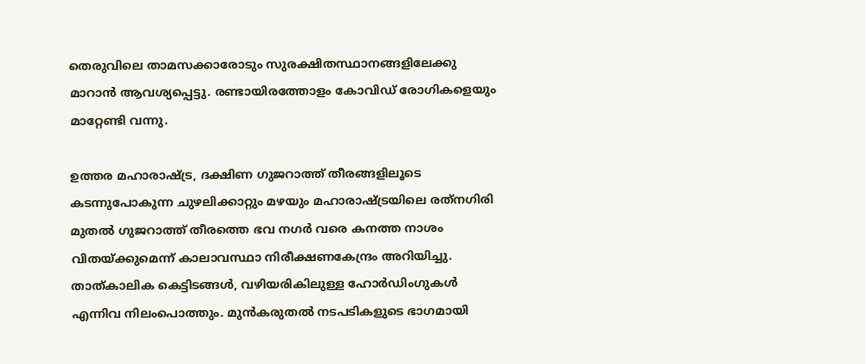തെരുവിലെ താമസക്കാരോടും സുരക്ഷിതസ്ഥാനങ്ങളിലേക്കു മാറാന്‍ ആവശ്യപ്പെട്ടു. രണ്ടായിരത്തോളം കോവിഡ് രോഗികളെയും മാറ്റേണ്ടി വന്നു.

ഉത്തര മഹാരാഷ്ട്ര, ദക്ഷിണ ഗുജറാത്ത് തീരങ്ങളിലൂടെ കടന്നുപോകുന്ന ചുഴലിക്കാറ്റും മഴയും മഹാരാഷ്ട്രയിലെ രത്‌നഗിരി മുതല്‍ ഗുജറാത്ത് തീരത്തെ ഭവ നഗര്‍ വരെ കനത്ത നാശം വിതയ്ക്കുമെന്ന് കാലാവസ്ഥാ നിരീക്ഷണകേന്ദ്രം അറിയിച്ചു. താത്കാലിക കെട്ടിടങ്ങള്‍, വഴിയരികിലുള്ള ഹോര്‍ഡിംഗുകള്‍ എന്നിവ നിലംപൊത്തും. മുന്‍കരുതല്‍ നടപടികളുടെ ഭാഗമായി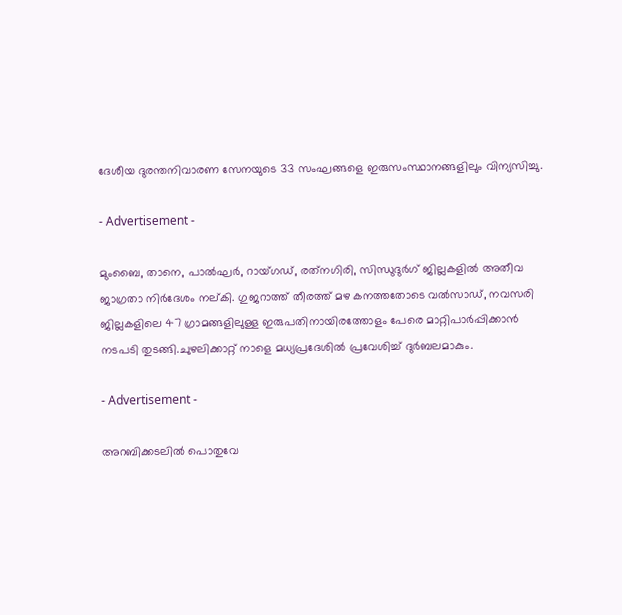ദേശീയ ദുരന്തനിവാരണ സേനയുടെ 33 സംഘങ്ങളെ ഇരുസംസ്ഥാനങ്ങളിലും വിന്യസിച്ചു.

- Advertisement -

മുംബൈ, താനെ, പാല്‍ഘര്‍, റായ്ഗഡ്, രത്‌നഗിരി, സിന്ധുദുര്‍ഗ് ജില്ലകളില്‍ അതീവ ജാഗ്രതാ നിര്‍ദേശം നല്കി. ഗുജറാത്ത് തീരത്ത് മഴ കനത്തതോടെ വല്‍സാഡ്, നവസരി ജില്ലകളിലെ 47 ഗ്രാമങ്ങളിലുള്ള ഇരുപതിനായിരത്തോളം പേരെ മാറ്റിപാര്‍പ്പിക്കാന്‍ നടപടി തുടങ്ങി.ചുഴലിക്കാറ്റ് നാളെ മധ്യപ്രദേശില്‍ പ്രവേശിച്ച് ദുര്‍ബലമാകും.

- Advertisement -

അറബിക്കടലില്‍ പൊതുവേ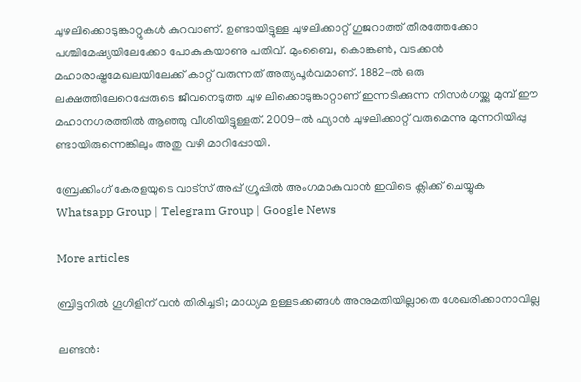ചുഴലിക്കൊടുങ്കാറ്റുകള്‍ കുറവാണ്. ഉണ്ടായിട്ടുള്ള ചുഴലിക്കാറ്റ് ഗുജറാത്ത് തീരത്തേക്കോ പശ്ചിമേഷ്യയിലേക്കോ പോകുകയാണു പതിവ്. മുംബൈ, കൊങ്കണ്‍, വടക്കന്‍ മഹാരാഷ്ട്രമേഖലയിലേക്ക് കാറ്റ് വരുന്നത് അത്യപൂര്‍വമാണ്. 1882-ല്‍ ഒരു ലക്ഷത്തിലേറെപ്പേരുടെ ജീവനെടുത്ത ചുഴ ലിക്കൊടുങ്കാറ്റാണ് ഇന്നടിക്കുന്ന നിസര്‍ഗയ്ക്കു മുമ്പ് ഈ മഹാനഗരത്തില്‍ ആഞ്ഞു വീശിയിട്ടുള്ളത്. 2009-ല്‍ ഫ്യാന്‍ ചുഴലിക്കാറ്റ് വരുമെന്നു മുന്നറിയിപ്പു ണ്ടായിരുന്നെങ്കിലും അതു വഴി മാറിപ്പോയി.

ബ്രേക്കിംഗ് കേരളയുടെ വാട്സ് അപ്പ് ഗ്രൂപ്പിൽ അംഗമാകുവാൻ ഇവിടെ ക്ലിക്ക് ചെയ്യുക Whatsapp Group | Telegram Group | Google News

More articles

ബ്രിട്ടനിൽ ഗൂഗിളിന് വൻ തിരിച്ചടി; മാധ്യമ ഉള്ളടക്കങ്ങൾ അനുമതിയില്ലാതെ ശേഖരിക്കാനാവില്ല

ലണ്ടൻ: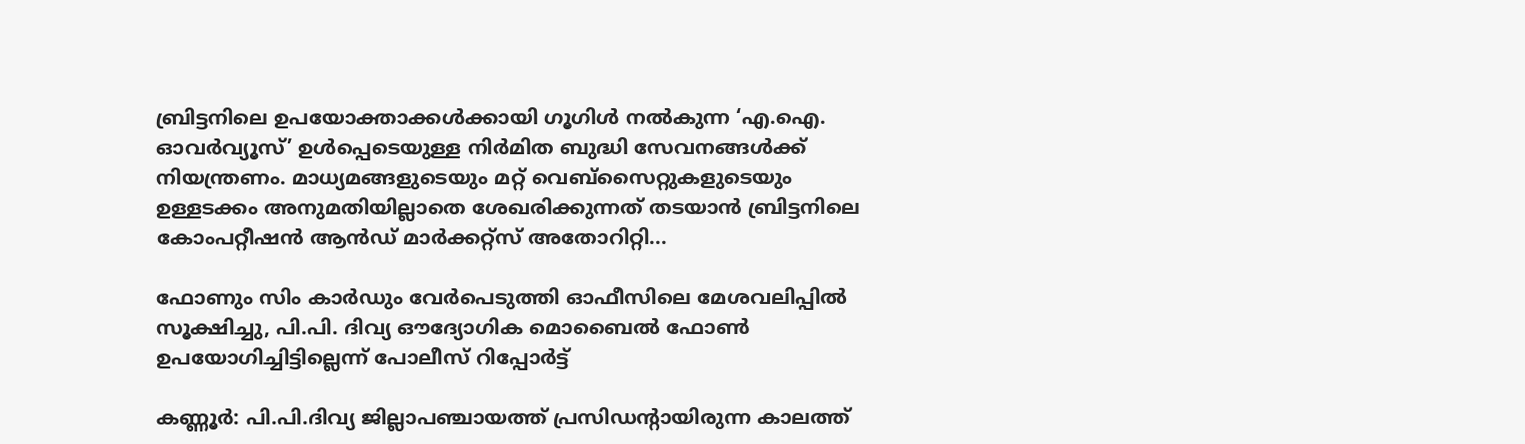ബ്രിട്ടനിലെ ഉപയോക്താക്കൾക്കായി ഗൂഗിൾ നൽകുന്ന ‘എ.ഐ. ഓവർവ്യൂസ്’ ഉൾപ്പെടെയുള്ള നിർമിത ബുദ്ധി സേവനങ്ങൾക്ക് നിയന്ത്രണം. മാധ്യമങ്ങളുടെയും മറ്റ് വെബ്‌സൈറ്റുകളുടെയും ഉള്ളടക്കം അനുമതിയില്ലാതെ ശേഖരിക്കുന്നത് തടയാൻ ബ്രിട്ടനിലെ കോംപറ്റീഷൻ ആൻഡ് മാർക്കറ്റ്സ് അതോറിറ്റി...

ഫോണും സിം കാർഡും വേർപെടുത്തി ഓഫീസിലെ മേശവലിപ്പിൽ സൂക്ഷിച്ചു, പി.പി. ദിവ്യ ഔദ്യോഗിക മൊബൈൽ ഫോൺ ഉപയോഗിച്ചിട്ടില്ലെന്ന് പോലീസ് റിപ്പോർട്ട്

കണ്ണൂർ: പി.പി.ദിവ്യ ജില്ലാപഞ്ചായത്ത് പ്രസിഡന്റായിരുന്ന കാലത്ത്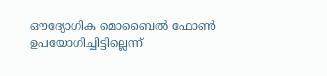ഔദ്യോഗിക മൊബൈൽ ഫോൺ ഉപയോഗിച്ചിട്ടില്ലെന്ന്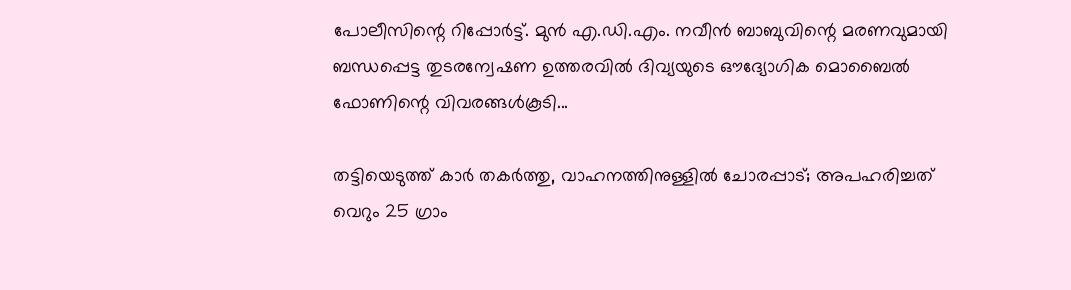പോലീസിന്റെ റിപ്പോർട്ട്. മുൻ എ.ഡി.എം. നവീൻ ബാബുവിന്റെ മരണവുമായി ബന്ധപ്പെട്ട തുടരന്വേഷണ ഉത്തരവിൽ ദിവ്യയുടെ ഔദ്യോഗിക മൊബൈൽ ഫോണിന്റെ വിവരങ്ങൾകൂടി...

തട്ടിയെടുത്ത് കാർ തകർത്തു, വാഹനത്തിനുള്ളിൽ ചോരപ്പാട്; അപഹരിച്ചത് വെറും 25 ഗ്രാം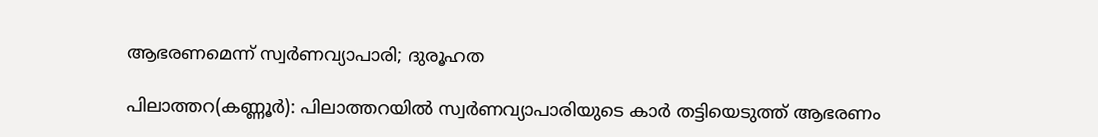ആഭരണമെന്ന് സ്വർണവ്യാപാരി; ദുരൂഹത

പിലാത്തറ(കണ്ണൂർ): പിലാത്തറയിൽ സ്വർണവ്യാപാരിയുടെ കാർ തട്ടിയെടുത്ത് ആഭരണം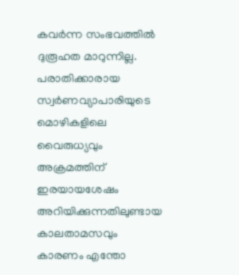കവർന്ന സംഭവത്തിൽ ദുരൂഹത മാറുന്നില്ല. പരാതിക്കാരായ സ്വർണവ്യാപാരിയുടെ മൊഴികളിലെ വൈരുധ്യവും അക്രമത്തിന് ഇരയായശേഷം അറിയിക്കുന്നതിലുണ്ടായ കാലതാമസവും കാരണം എന്തോ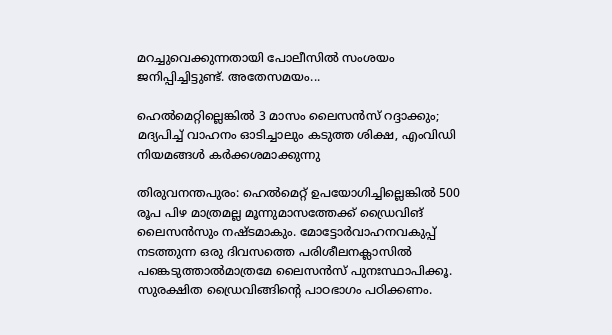മറച്ചുവെക്കുന്നതായി പോലീസിൽ സംശയം ജനിപ്പിച്ചിട്ടുണ്ട്. അതേസമയം...

ഹെൽമെറ്റില്ലെങ്കിൽ 3 മാസം ലൈസൻസ് റദ്ദാക്കും; മദ്യപിച്ച് വാഹനം ഓടിച്ചാലും കടുത്ത ശിക്ഷ, എംവിഡി നിയമങ്ങൾ കർക്കശമാക്കുന്നു

തിരുവനന്തപുരം: ഹെൽമെറ്റ് ഉപയോഗിച്ചില്ലെങ്കിൽ 500 രൂപ പിഴ മാത്രമല്ല മൂന്നുമാസത്തേക്ക്‌ ഡ്രൈവിങ് ലൈസൻസും നഷ്ടമാകും. മോട്ടോർവാഹനവകുപ്പ് നടത്തുന്ന ഒരു ദിവസത്തെ പരിശീലനക്ലാസിൽ പങ്കെടുത്താൽമാത്രമേ ലൈസൻസ് പുനഃസ്ഥാപിക്കൂ. സുരക്ഷിത ഡ്രൈവിങ്ങിന്റെ പാഠഭാഗം പഠിക്കണം.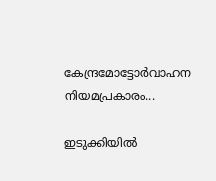കേന്ദ്രമോട്ടോർവാഹന നിയമപ്രകാരം...

ഇടുക്കിയിൽ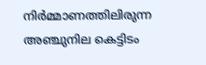നിർമ്മാണത്തിലിരുന്ന അഞ്ചുനില കെട്ടിടം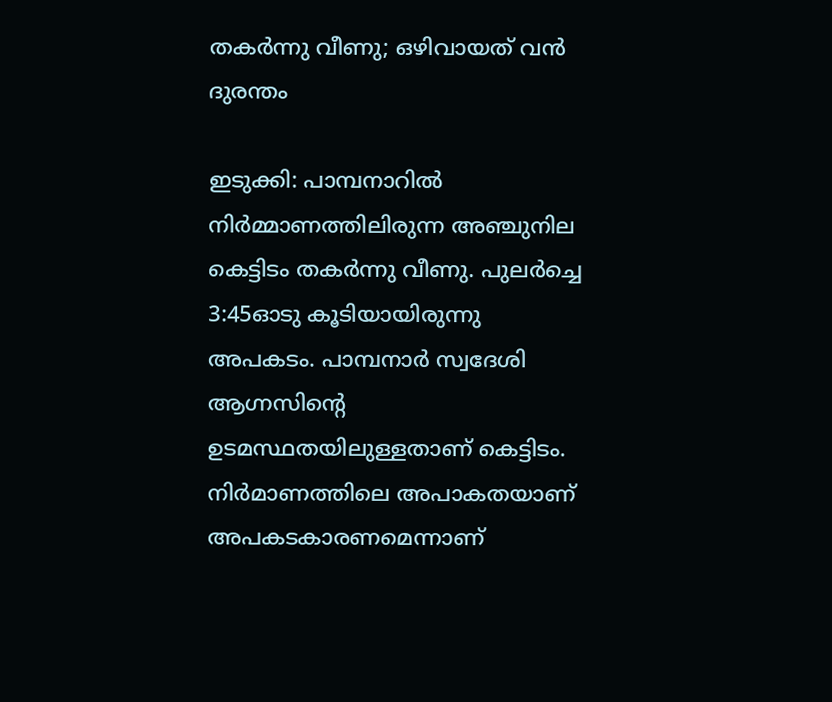തകർന്നു വീണു; ഒഴിവായത് വൻ ദുരന്തം

ഇടുക്കി: പാമ്പനാറിൽ നിർമ്മാണത്തിലിരുന്ന അഞ്ചുനില കെട്ടിടം തകർന്നു വീണു. പുലർച്ചെ 3:45ഓടു കൂടിയായിരുന്നു അപകടം. പാമ്പനാർ സ്വദേശി ആഗ്നസിന്റെ ഉടമസ്ഥതയിലുള്ളതാണ് കെട്ടിടം. നിർമാണത്തിലെ അപാകതയാണ് അപകടകാരണമെന്നാണ്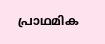പ്രാഥമിക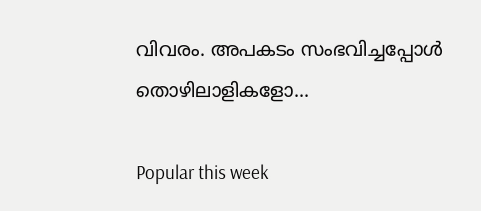വിവരം. അപകടം സംഭവിച്ചപ്പോൾ തൊഴിലാളികളോ...

Popular this week